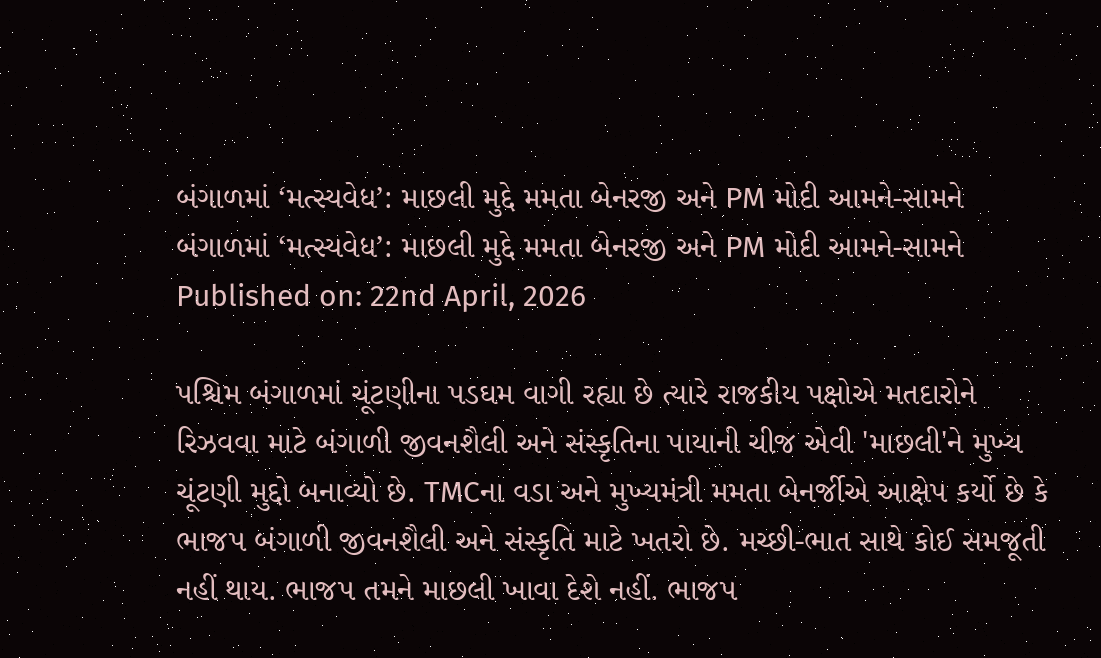બંગાળમાં ‘મત્સ્યવેધ’: માછલી મુદ્દે મમતા બેનરજી અને PM મોદી આમને-સામને
બંગાળમાં ‘મત્સ્યવેધ’: માછલી મુદ્દે મમતા બેનરજી અને PM મોદી આમને-સામને
Published on: 22nd April, 2026

પશ્ચિમ બંગાળમાં ચૂંટણીના પડઘમ વાગી રહ્યા છે ત્યારે રાજકીય પક્ષોએ મતદારોને રિઝવવા માટે બંગાળી જીવનશૈલી અને સંસ્કૃતિના પાયાની ચીજ એવી 'માછલી'ને મુખ્ય ચૂંટણી મુદ્દો બનાવ્યો છે. TMCના વડા અને મુખ્યમંત્રી મમતા બેનર્જીએ આક્ષેપ કર્યો છે કે ભાજપ બંગાળી જીવનશૈલી અને સંસ્કૃતિ માટે ખતરો છે. મચ્છી-ભાત સાથે કોઈ સમજૂતી નહીં થાય. ભાજપ તમને માછલી ખાવા દેશે નહીં. ભાજપ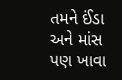તમને ઈંડા અને માંસ પણ ખાવા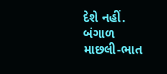દેશે નહીં. બંગાળ માછલી-ભાત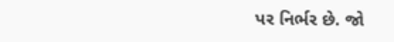પર નિર્ભર છે. જો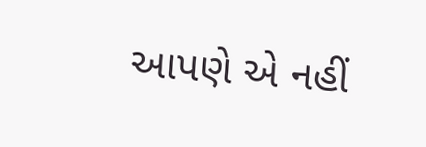આપણે એ નહીં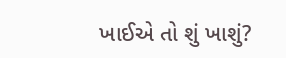ખાઈએ તો શું ખાશું?